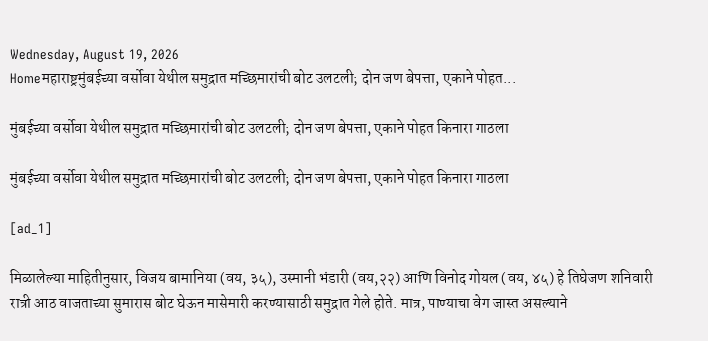Wednesday, August 19, 2026
Homeमहाराष्ट्रमुंबईच्या वर्सोवा येथील समुद्रात मच्छिमारांची बोट उलटली; दोन जण बेपत्ता, एकाने पोहत...

मुंबईच्या वर्सोवा येथील समुद्रात मच्छिमारांची बोट उलटली; दोन जण बेपत्ता, एकाने पोहत किनारा गाठला

मुंबईच्या वर्सोवा येथील समुद्रात मच्छिमारांची बोट उलटली; दोन जण बेपत्ता, एकाने पोहत किनारा गाठला

[ad_1]

मिळालेल्या माहितीनुसार, विजय बामानिया (वय, ३५), उस्मानी भंडारी (वय,२२) आणि विनोद गोयल (वय, ४५) हे तिघेजण शनिवारी रात्री आठ वाजताच्या सुमारास बोट घेऊन मासेमारी करण्यासाठी समुद्रात गेले होते. मात्र, पाण्याचा वेग जास्त असल्याने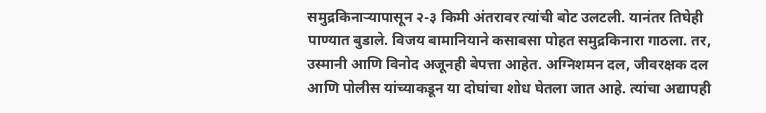समुद्रकिनाऱ्यापासून २-३ किमी अंतरावर त्यांची बोट उलटली. यानंतर तिघेही पाण्यात बुडाले. विजय बामानियाने कसाबसा पोहत समुद्रकिनारा गाठला. तर, उस्मानी आणि विनोद अजूनही बेपत्ता आहेत. अग्निशमन दल, जीवरक्षक दल आणि पोलीस यांच्याकडून या दोघांचा शोध घेतला जात आहे. त्यांचा अद्यापही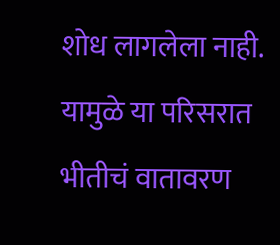शोध लागलेला नाही. यामुळे या परिसरात भीतीचं वातावरण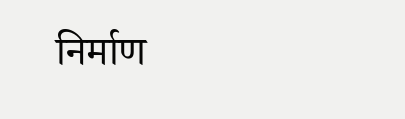निर्माण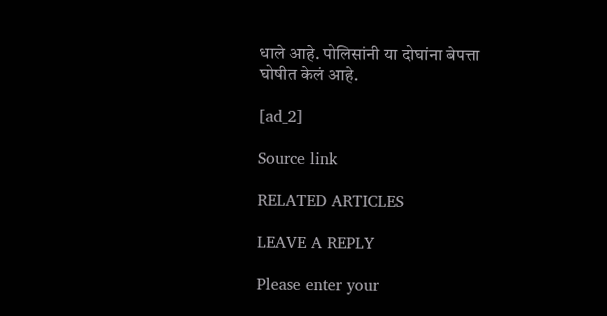धाले आहे. पोलिसांनी या दोघांना बेपत्ता घोषीत केलं आहे.

[ad_2]

Source link

RELATED ARTICLES

LEAVE A REPLY

Please enter your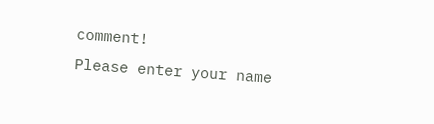comment!
Please enter your name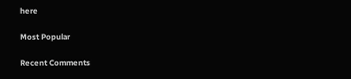here

Most Popular

Recent Comments